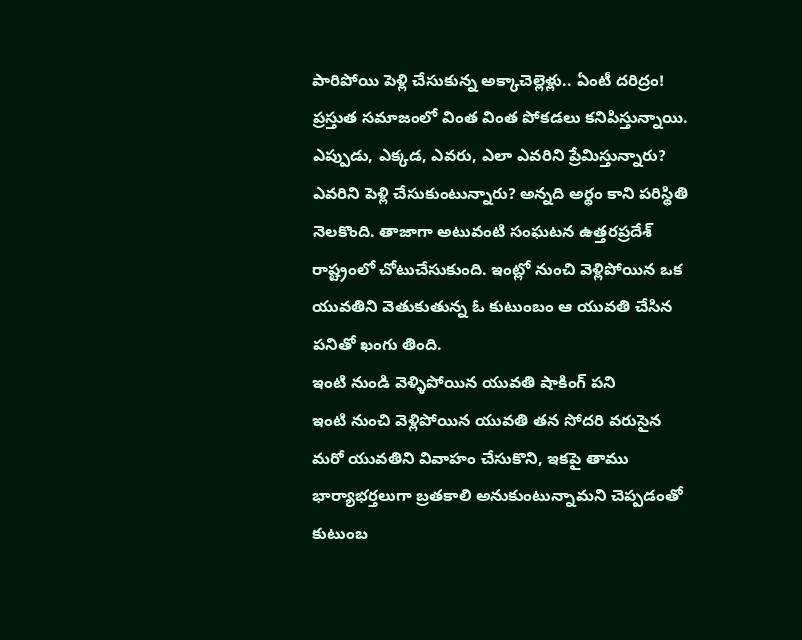పారిపోయి పెళ్లి చేసుకున్న అక్కాచెల్లెళ్లు.. ఏంటీ దరిద్రం!
ప్రస్తుత సమాజంలో వింత వింత పోకడలు కనిపిస్తున్నాయి. ఎప్పుడు, ఎక్కడ, ఎవరు, ఎలా ఎవరిని ప్రేమిస్తున్నారు? ఎవరిని పెళ్లి చేసుకుంటున్నారు? అన్నది అర్థం కాని పరిస్థితి నెలకొంది. తాజాగా అటువంటి సంఘటన ఉత్తరప్రదేశ్ రాష్ట్రంలో చోటుచేసుకుంది. ఇంట్లో నుంచి వెళ్లిపోయిన ఒక యువతిని వెతుకుతున్న ఓ కుటుంబం ఆ యువతి చేసిన పనితో ఖంగు తింది.
ఇంటి నుండి వెళ్ళిపోయిన యువతి షాకింగ్ పని
ఇంటి నుంచి వెళ్లిపోయిన యువతి తన సోదరి వరుసైన మరో యువతిని వివాహం చేసుకొని, ఇకపై తాము భార్యాభర్తలుగా బ్రతకాలి అనుకుంటున్నామని చెప్పడంతో కుటుంబ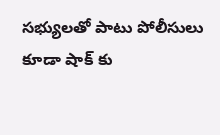సభ్యులతో పాటు పోలీసులు కూడా షాక్ కు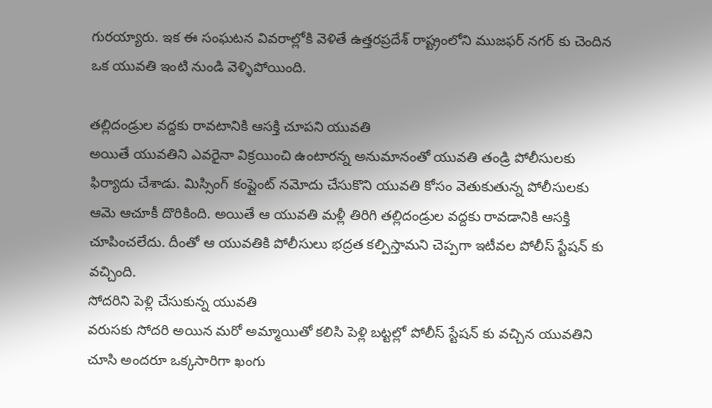గురయ్యారు. ఇక ఈ సంఘటన వివరాల్లోకి వెళితే ఉత్తరప్రదేశ్ రాష్ట్రంలోని ముజఫర్ నగర్ కు చెందిన ఒక యువతి ఇంటి నుండి వెళ్ళిపోయింది.

తల్లిదండ్రుల వద్దకు రావటానికి ఆసక్తి చూపని యువతి
అయితే యువతిని ఎవరైనా విక్రయించి ఉంటారన్న అనుమానంతో యువతి తండ్రి పోలీసులకు ఫిర్యాదు చేశాడు. మిస్సింగ్ కంప్లైంట్ నమోదు చేసుకొని యువతి కోసం వెతుకుతున్న పోలీసులకు ఆమె ఆచూకీ దొరికింది. అయితే ఆ యువతి మళ్లీ తిరిగి తల్లిదండ్రుల వద్దకు రావడానికి ఆసక్తి చూపించలేదు. దీంతో ఆ యువతికి పోలీసులు భద్రత కల్పిస్తామని చెప్పగా ఇటీవల పోలీస్ స్టేషన్ కు వచ్చింది.
సోదరిని పెళ్లి చేసుకున్న యువతి
వరుసకు సోదరి అయిన మరో అమ్మాయితో కలిసి పెళ్లి బట్టల్లో పోలీస్ స్టేషన్ కు వచ్చిన యువతిని చూసి అందరూ ఒక్కసారిగా ఖంగు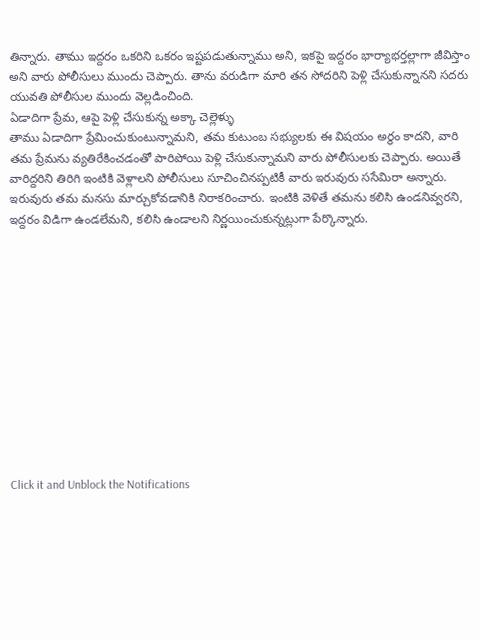తిన్నారు. తాము ఇద్దరం ఒకరిని ఒకరం ఇష్టపడుతున్నాము అని, ఇకపై ఇద్దరం భార్యాభర్తల్లాగా జీవిస్తాం అని వారు పోలీసులు ముందు చెప్పారు. తాను వరుడిగా మారి తన సోదరిని పెళ్లి చేసుకున్నానని సదరు యువతి పోలీసుల ముందు వెల్లడించింది.
ఏడాదిగా ప్రేమ, ఆపై పెళ్లి చేసుకున్న అక్కా చెల్లెళ్ళు
తాము ఏడాదిగా ప్రేమించుకుంటున్నామని, తమ కుటుంబ సభ్యులకు ఈ విషయం అర్థం కాదని, వారి తమ ప్రేమను వ్యతిరేకించడంతో పారిపోయి పెళ్లి చేసుకున్నామని వారు పోలీసులకు చెప్పారు. అయితే వారిద్దరిని తిరిగి ఇంటికి వెళ్లాలని పోలీసులు సూచించినప్పటికీ వారు ఇరువురు ససేమిరా అన్నారు. ఇరువురు తమ మనసు మార్చుకోవడానికి నిరాకరించారు. ఇంటికి వెళితే తమను కలిసి ఉండనివ్వరని, ఇద్దరం విడిగా ఉండలేమని, కలిసి ఉండాలని నిర్ణయించుకున్నట్లుగా పేర్కొన్నారు.












Click it and Unblock the Notifications